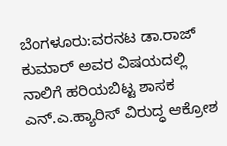ಬೆಂಗಳೂರು:ವರನಟ ಡಾ.ರಾಜ್ ಕುಮಾರ್ ಅವರ ವಿಷಯದಲ್ಲಿ ನಾಲಿಗೆ ಹರಿಯಬಿಟ್ಟ ಶಾಸಕ ಎನ್.ಎ.ಹ್ಯಾರಿಸ್ ವಿರುದ್ಧ ಆಕ್ರೋಶ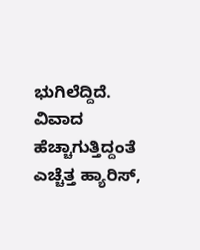ಭುಗಿಲೆದ್ದಿದೆ.
ವಿವಾದ ಹೆಚ್ಚಾಗುತ್ತಿದ್ದಂತೆ ಎಚ್ಚೆತ್ತ ಹ್ಯಾರಿಸ್,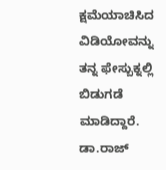ಕ್ಷಮೆಯಾಚಿಸಿದ ವಿಡಿಯೋವನ್ನು ತನ್ನ ಫೇಸ್ಬುಕ್ನಲ್ಲಿ ಬಿಡುಗಡೆ ಮಾಡಿದ್ದಾರೆ. ಡಾ.ರಾಜ್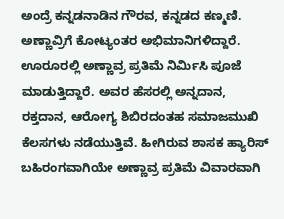ಅಂದ್ರೆ ಕನ್ನಡನಾಡಿನ ಗೌರವ, ಕನ್ನಡದ ಕಣ್ಮಣಿ. ಅಣ್ಣಾವ್ರಿಗೆ ಕೋಟ್ಯಂತರ ಅಭಿಮಾನಿಗಳಿದ್ದಾರೆ. ಊರೂರಲ್ಲಿ ಅಣ್ಣಾವ್ರ ಪ್ರತಿಮೆ ನಿರ್ಮಿಸಿ ಪೂಜೆ ಮಾಡುತ್ತಿದ್ದಾರೆ. ಅವರ ಹೆಸರಲ್ಲಿ ಅನ್ನದಾನ, ರಕ್ತದಾನ, ಆರೋಗ್ಯ ಶಿಬಿರದಂತಹ ಸಮಾಜಮುಖಿ ಕೆಲಸಗಳು ನಡೆಯುತ್ತಿವೆ. ಹೀಗಿರುವ ಶಾಸಕ ಹ್ಯಾರಿಸ್ ಬಹಿರಂಗವಾಗಿಯೇ ಅಣ್ಣಾವ್ರ ಪ್ರತಿಮೆ ವಿವಾರವಾಗಿ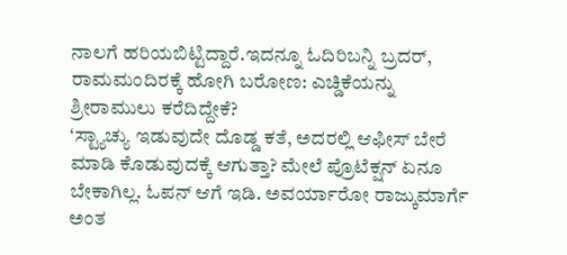ನಾಲಗೆ ಹರಿಯಬಿಟ್ಟಿದ್ದಾರೆ.ಇದನ್ನೂ ಓದಿರಿಬನ್ನಿ ಬ್ರದರ್, ರಾಮಮಂದಿರಕ್ಕೆ ಹೋಗಿ ಬರೋಣ: ಎಚ್ಡಿಕೆಯನ್ನು ಶ್ರೀರಾಮುಲು ಕರೆದಿದ್ದೇಕೆ?
‘ಸ್ಟ್ಯಾಚ್ಯು ಇಡುವುದೇ ದೊಡ್ಡ ಕತೆ, ಅದರಲ್ಲಿ ಆಫೀಸ್ ಬೇರೆ ಮಾಡಿ ಕೊಡುವುದಕ್ಕೆ ಆಗುತ್ತಾ? ಮೇಲೆ ಪ್ರೊಟೆಕ್ಷನ್ ಏನೂ ಬೇಕಾಗಿಲ್ಲ. ಓಪನ್ ಆಗೆ ಇಡಿ. ಅವರ್ಯಾರೋ ರಾಜ್ಕುಮಾರ್ಗೆ ಅಂತ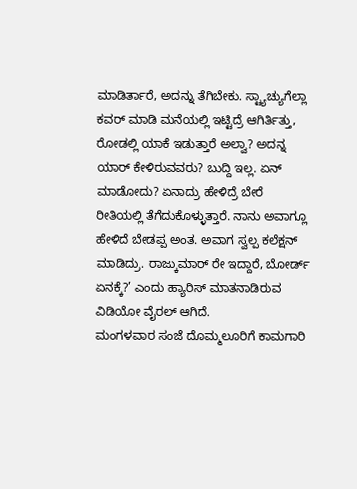ಮಾಡಿರ್ತಾರೆ, ಅದನ್ನು ತೆಗಿಬೇಕು. ಸ್ಟ್ಯಾಚ್ಯುಗೆಲ್ಲಾ ಕವರ್ ಮಾಡಿ ಮನೆಯಲ್ಲಿ ಇಟ್ಟಿದ್ರೆ ಆಗಿರ್ತಿತ್ತು, ರೋಡಲ್ಲಿ ಯಾಕೆ ಇಡುತ್ತಾರೆ ಅಲ್ವಾ? ಅದನ್ನ ಯಾರ್ ಕೇಳಿರುವವರು? ಬುದ್ದಿ ಇಲ್ಲ. ಏನ್ ಮಾಡೋದು? ಏನಾದ್ರು ಹೇಳಿದ್ರೆ ಬೇರೆ ರೀತಿಯಲ್ಲಿ ತೆಗೆದುಕೊಳ್ಳುತ್ತಾರೆ. ನಾನು ಅವಾಗ್ಲೂ ಹೇಳಿದೆ ಬೇಡಪ್ಪ ಅಂತ. ಅವಾಗ ಸ್ವಲ್ಪ ಕಲೆಕ್ಷನ್ ಮಾಡಿದ್ರು. ರಾಜ್ಕುಮಾರ್ ರೇ ಇದ್ದಾರೆ, ಬೋರ್ಡ್ ಏನಕ್ಕೆ?’ ಎಂದು ಹ್ಯಾರಿಸ್ ಮಾತನಾಡಿರುವ ವಿಡಿಯೋ ವೈರಲ್ ಆಗಿದೆ.
ಮಂಗಳವಾರ ಸಂಜೆ ದೊಮ್ಮಲೂರಿಗೆ ಕಾಮಗಾರಿ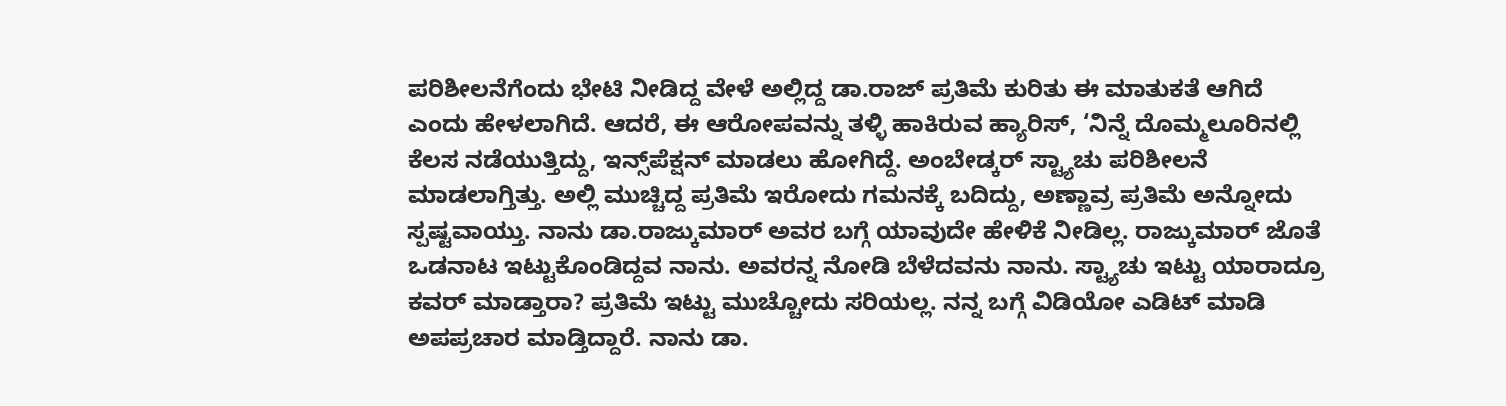ಪರಿಶೀಲನೆಗೆಂದು ಭೇಟಿ ನೀಡಿದ್ದ ವೇಳೆ ಅಲ್ಲಿದ್ದ ಡಾ.ರಾಜ್ ಪ್ರತಿಮೆ ಕುರಿತು ಈ ಮಾತುಕತೆ ಆಗಿದೆ ಎಂದು ಹೇಳಲಾಗಿದೆ. ಆದರೆ, ಈ ಆರೋಪವನ್ನು ತಳ್ಳಿ ಹಾಕಿರುವ ಹ್ಯಾರಿಸ್, ‘ನಿನ್ನೆ ದೊಮ್ಮಲೂರಿನಲ್ಲಿ ಕೆಲಸ ನಡೆಯುತ್ತಿದ್ದು, ಇನ್ಸ್‌ಪೆಕ್ಷನ್ ಮಾಡಲು ಹೋಗಿದ್ದೆ. ಅಂಬೇಡ್ಕರ್ ಸ್ಟ್ಯಾಚು ಪರಿಶೀಲನೆ ಮಾಡಲಾಗ್ತಿತ್ತು. ಅಲ್ಲಿ ಮುಚ್ಚಿದ್ದ ಪ್ರತಿಮೆ ಇರೋದು ಗಮನಕ್ಕೆ ಬದಿದ್ದು, ಅಣ್ಣಾವ್ರ ಪ್ರತಿಮೆ ಅನ್ನೋದು ಸ್ಪಷ್ಟವಾಯ್ತು. ನಾನು ಡಾ.ರಾಜ್ಕುಮಾರ್ ಅವರ ಬಗ್ಗೆ ಯಾವುದೇ ಹೇಳಿಕೆ ನೀಡಿಲ್ಲ. ರಾಜ್ಕುಮಾರ್ ಜೊತೆ ಒಡನಾಟ ಇಟ್ಟುಕೊಂಡಿದ್ದವ ನಾನು. ಅವರನ್ನ ನೋಡಿ ಬೆಳೆದವನು ನಾನು. ಸ್ಟ್ಯಾಚು ಇಟ್ಟು ಯಾರಾದ್ರೂ ಕವರ್ ಮಾಡ್ತಾರಾ? ಪ್ರತಿಮೆ ಇಟ್ಟು ಮುಚ್ಚೋದು ಸರಿಯಲ್ಲ. ನನ್ನ ಬಗ್ಗೆ ವಿಡಿಯೋ ಎಡಿಟ್ ಮಾಡಿ ಅಪಪ್ರಚಾರ ಮಾಡ್ತಿದ್ದಾರೆ. ನಾನು ಡಾ.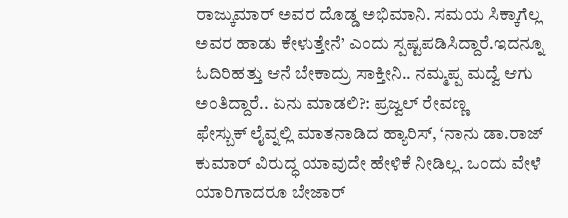ರಾಜ್ಕುಮಾರ್ ಅವರ ದೊಡ್ಡ ಅಭಿಮಾನಿ. ಸಮಯ ಸಿಕ್ಕಾಗೆಲ್ಲ ಅವರ ಹಾಡು ಕೇಳುತ್ತೇನೆ’ ಎಂದು ಸ್ಪಷ್ಟಪಡಿಸಿದ್ದಾರೆ.ಇದನ್ನೂ ಓದಿರಿಹತ್ತು ಆನೆ ಬೇಕಾದ್ರು ಸಾಕ್ತೀನಿ.. ನಮ್ಮಪ್ಪ ಮದ್ವೆ ಆಗು ಅಂತಿದ್ದಾರೆ.. ಏನು ಮಾಡಲಿ?: ಪ್ರಜ್ವಲ್ ರೇವಣ್ಣ
ಫೇಸ್ಬುಕ್ ಲೈವ್ನಲ್ಲಿ ಮಾತನಾಡಿದ ಹ್ಯಾರಿಸ್, ‘ನಾನು ಡಾ.ರಾಜ್ ಕುಮಾರ್ ವಿರುದ್ಧ ಯಾವುದೇ ಹೇಳಿಕೆ‌ ನೀಡಿಲ್ಲ. ಒಂದು ವೇಳೆ ಯಾರಿಗಾದರೂ ಬೇಜಾರ್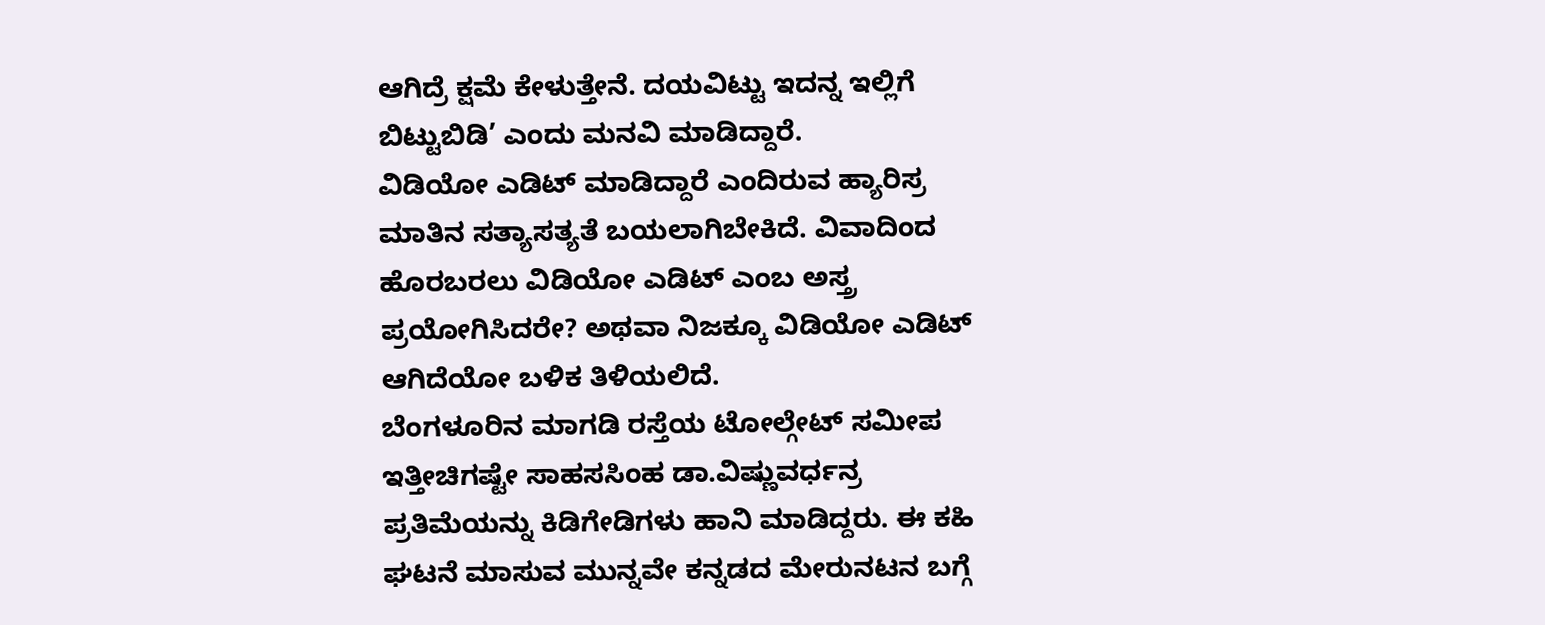ಆಗಿದ್ರೆ ಕ್ಷಮೆ ಕೇಳುತ್ತೇನೆ. ದಯವಿಟ್ಟು ಇದನ್ನ ಇಲ್ಲಿಗೆ ಬಿಟ್ಟುಬಿಡಿ’ ಎಂದು ಮನವಿ ಮಾಡಿದ್ದಾರೆ.
ವಿಡಿಯೋ ಎಡಿಟ್ ಮಾಡಿದ್ದಾರೆ ಎಂದಿರುವ ಹ್ಯಾರಿಸ್ರ ಮಾತಿನ ಸತ್ಯಾಸತ್ಯತೆ ಬಯಲಾಗಿಬೇಕಿದೆ. ವಿವಾದಿಂದ ಹೊರಬರಲು ವಿಡಿಯೋ ಎಡಿಟ್ ಎಂಬ ಅಸ್ತ್ರ ಪ್ರಯೋಗಿಸಿದರೇ? ಅಥವಾ ನಿಜಕ್ಕೂ ವಿಡಿಯೋ ಎಡಿಟ್ ಆಗಿದೆಯೋ ಬಳಿಕ ತಿಳಿಯಲಿದೆ.
ಬೆಂಗಳೂರಿನ ಮಾಗಡಿ ರಸ್ತೆಯ ಟೋಲ್ಗೇಟ್ ಸಮೀಪ ಇತ್ತೀಚಿಗಷ್ಟೇ ಸಾಹಸಸಿಂಹ ಡಾ.ವಿಷ್ಣುವರ್ಧನ್ರ ಪ್ರತಿಮೆಯನ್ನು ಕಿಡಿಗೇಡಿಗಳು ಹಾನಿ ಮಾಡಿದ್ದರು. ಈ ಕಹಿ ಘಟನೆ ಮಾಸುವ ಮುನ್ನವೇ ಕನ್ನಡದ ಮೇರುನಟನ ಬಗ್ಗೆ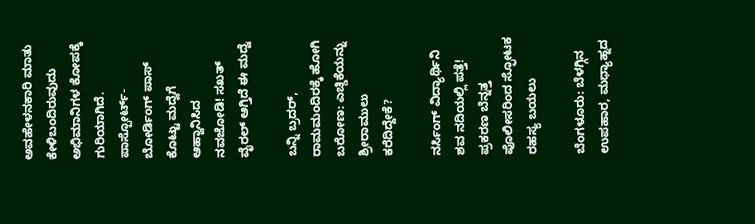ಅವಹೇಳನಕಾರಿ ಮಾತು ಕೇಳಿಬಂದಿರುವುದು ಅಭಿಮಾನಿಗಳ ಕೋಪಕ್ಕೆ ಗುರಿಯಾಗಿದೆ.
ಪಾಸ್ಪೋರ್ಟ್- ಬೋರ್ಡಿಂಗ್ ಪಾಸ್ ಕೊಟ್ಟು ಮದ್ವೆಗೆ ಆಹ್ವಾನಿಸಿದ ನವಜೋಡಿ! ಸಖತ್ ವೈರಲ್ ಆಗ್ತಿದೆ ಈ ಮದ್ವೆ

ಬನ್ನಿ ಬ್ರದರ್, ರಾಮಮಂದಿರಕ್ಕೆ ಹೋಗಿ ಬರೋಣ: ಎಚ್ಡಿಕೆಯನ್ನು ಶ್ರೀರಾಮುಲು ಕರೆದಿದ್ದೇಕೆ?

ನರ್ಸಿಂಗ್ ವಿದ್ಯಾರ್ಥಿನಿ ಶವ ನದಿಯಲ್ಲಿ ಪತ್ತೆ! ಪ್ರಕರಣ ಬೆನ್ನತ್ತ ಪೊಲೀಸರಿಂದ ಸ್ಫೋಟಕ ರಹಸ್ಯ ಬಯಲು

ಬೆಂಗಳೂರು: ಬೆಳಗ್ಗಿನ ಉಪಹಾರ, ಮಧ್ಯಾಹ್ನದ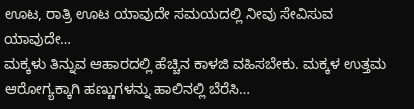ಊಟ, ರಾತ್ರಿ ಊಟ ಯಾವುದೇ ಸಮಯದಲ್ಲಿ ನೀವು ಸೇವಿಸುವ ಯಾವುದೇ…
ಮಕ್ಕಳು ತಿನ್ನುವ ಆಹಾರದಲ್ಲಿ ಹೆಚ್ಚಿನ ಕಾಳಜಿ ವಹಿಸಬೇಕು. ಮಕ್ಕಳ ಉತ್ತಮ ಆರೋಗ್ಯಕ್ಕಾಗಿ ಹಣ್ಣುಗಳನ್ನು ಹಾಲಿನಲ್ಲಿ ಬೆರೆಸಿ…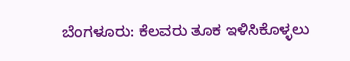ಬೆಂಗಳೂರು: ಕೆಲವರು ತೂಕ ಇಳಿಸಿಕೊಳ್ಳಲು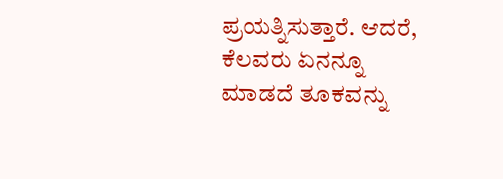ಪ್ರಯತ್ನಿಸುತ್ತಾರೆ. ಆದರೆ, ಕೆಲವರು ಏನನ್ನೂ ಮಾಡದೆ ತೂಕವನ್ನು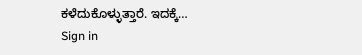ಕಳೆದುಕೊಳ್ಳುತ್ತಾರೆ. ಇದಕ್ಕೆ…
Sign in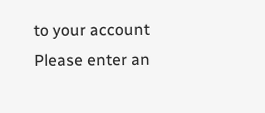to your account
Please enter an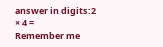answer in digits:2 × 4 =
Remember me